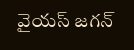వైయస్ జగన్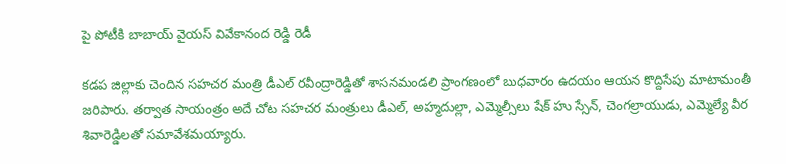పై పోటీకి బాబాయ్ వైయస్ వివేకానంద రెడ్డి రెడీ

కడప జిల్లాకు చెందిన సహచర మంత్రి డీఎల్ రవీంద్రారెడ్డితో శాసనమండలి ప్రాంగణంలో బుధవారం ఉదయం ఆయన కొద్దిసేపు మాటామంతీ జరిపారు. తర్వాత సాయంత్రం అదే చోట సహచర మంత్రులు డీఎల్, అహ్మదుల్లా, ఎమ్మెల్సీలు షేక్ హు స్సేన్, చెంగల్రాయుడు, ఎమ్మెల్యే వీర శివారెడ్డిలతో సమావేశమయ్యారు.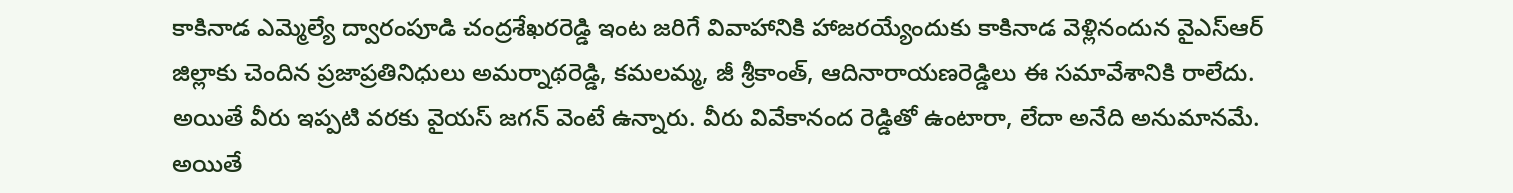కాకినాడ ఎమ్మెల్యే ద్వారంపూడి చంద్రశేఖరరెడ్డి ఇంట జరిగే వివాహానికి హాజరయ్యేందుకు కాకినాడ వెళ్లినందున వైఎస్ఆర్ జిల్లాకు చెందిన ప్రజాప్రతినిధులు అమర్నాథరెడ్డి, కమలమ్మ, జీ శ్రీకాంత్, ఆదినారాయణరెడ్డిలు ఈ సమావేశానికి రాలేదు. అయితే వీరు ఇప్పటి వరకు వైయస్ జగన్ వెంటే ఉన్నారు. వీరు వివేకానంద రెడ్డితో ఉంటారా, లేదా అనేది అనుమానమే.
అయితే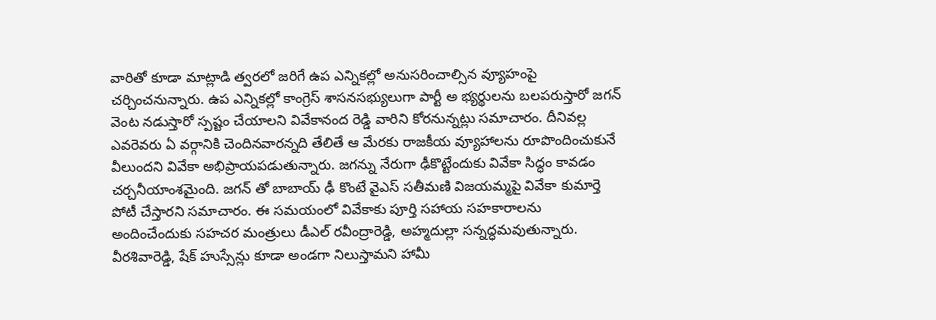వారితో కూడా మాట్లాడి త్వరలో జరిగే ఉప ఎన్నికల్లో అనుసరించాల్సిన వ్యూహంపై చర్చించనున్నారు. ఉప ఎన్నికల్లో కాంగ్రెస్ శాసనసభ్యులుగా పార్టీ అ భ్యర్థులను బలపరుస్తారో జగన్ వెంట నడుస్తారో స్పష్టం చేయాలని వివేకానంద రెడ్డి వారిని కోరనున్నట్లు సమాచారం. దీనివల్ల ఎవరెవరు ఏ వర్గానికి చెందినవారన్నది తేలితే ఆ మేరకు రాజకీయ వ్యూహాలను రూపొందించుకునే వీలుందని వివేకా అభిప్రాయపడుతున్నారు. జగన్ను నేరుగా ఢీకొట్టేందుకు వివేకా సిద్ధం కావడం చర్చనీయాంశమైంది. జగన్ తో బాబాయ్ ఢీ కొంటే వైఎస్ సతీమణి విజయమ్మపై వివేకా కుమార్తె పోటీ చేస్తారని సమాచారం. ఈ సమయంలో వివేకాకు పూర్తి సహాయ సహకారాలను అందించేందుకు సహచర మంత్రులు డీఎల్ రవీంద్రారెడ్డి, అహ్మదుల్లా సన్నద్ధమవుతున్నారు. వీరశివారెడ్డి, షేక్ హుస్సేన్లు కూడా అండగా నిలుస్తామని హామీ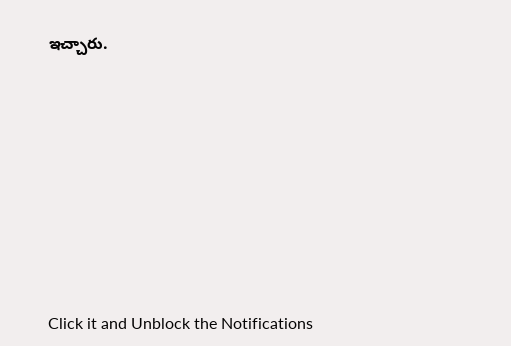ఇచ్చారు.












Click it and Unblock the Notifications